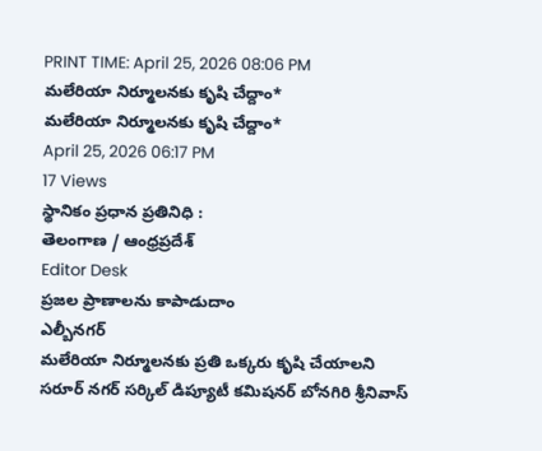PRINT TIME: April 25, 2026 08:06 PM
మలేరియా నిర్మూలనకు కృషి చేద్దాం*
మలేరియా నిర్మూలనకు కృషి చేద్దాం*
April 25, 2026 06:17 PM
17 Views
స్థానికం ప్రధాన ప్రతినిధి :
తెలంగాణ / ఆంధ్రప్రదేశ్
Editor Desk
ప్రజల ప్రాణాలను కాపాడుదాం
ఎల్బీనగర్
మలేరియా నిర్మూలనకు ప్రతి ఒక్కరు కృషి చేయాలని సరూర్ నగర్ సర్కిల్ డిప్యూటీ కమిషనర్ బోనగిరి శ్రీనివాస్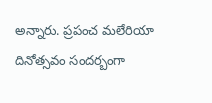అన్నారు. ప్రపంచ మలేరియా దినోత్సవం సందర్బంగా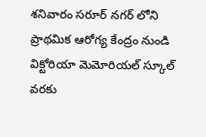శనివారం సరూర్ నగర్ లోని ప్రాథమిక ఆరోగ్య కేంద్రం నుండి విక్టోరియా మెమోరియల్ స్కూల్ వరకు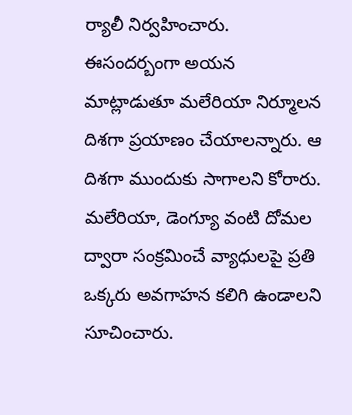ర్యాలీ నిర్వహించారు. ఈసందర్బంగా అయన మాట్లాడుతూ మలేరియా నిర్మూలన దిశగా ప్రయాణం చేయాలన్నారు. ఆ దిశగా ముందుకు సాగాలని కోరారు. మలేరియా, డెంగ్యూ వంటి దోమల ద్వారా సంక్రమించే వ్యాధులపై ప్రతి ఒక్కరు అవగాహన కలిగి ఉండాలని సూచించారు.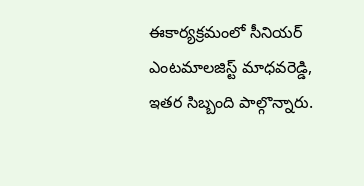ఈకార్యక్రమంలో సీనియర్ ఎంటమాలజిస్ట్ మాధవరెడ్డి, ఇతర సిబ్బంది పాల్గొన్నారు.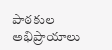పాఠకుల అభిప్రాయాలు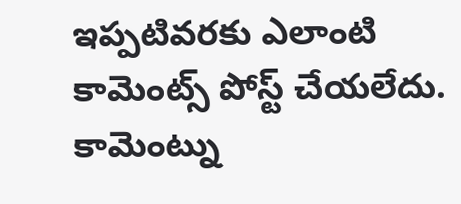ఇప్పటివరకు ఎలాంటి కామెంట్స్ పోస్ట్ చేయలేదు.
కామెంట్ను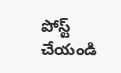పోస్ట్ చేయండి